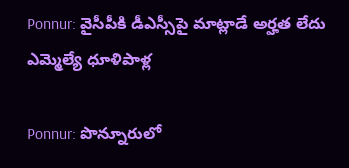Ponnur: వైసీపీకి డీఎస్సీపై మాట్లాడే అర్హత లేదు ఎమ్మెల్యే ధూళిపాళ్ల

Ponnur: పొన్నూరులో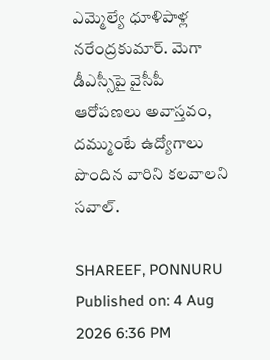ఎమ్మెల్యే ధూళిపాళ్ల నరేంద్రకుమార్. మెగా డీఎస్సీపై వైసీపీ ఆరోపణలు అవాస్తవం, దమ్ముంటే ఉద్యోగాలు పొందిన వారిని కలవాలని సవాల్.

SHAREEF, PONNURU
Published on: 4 Aug 2026 6:36 PM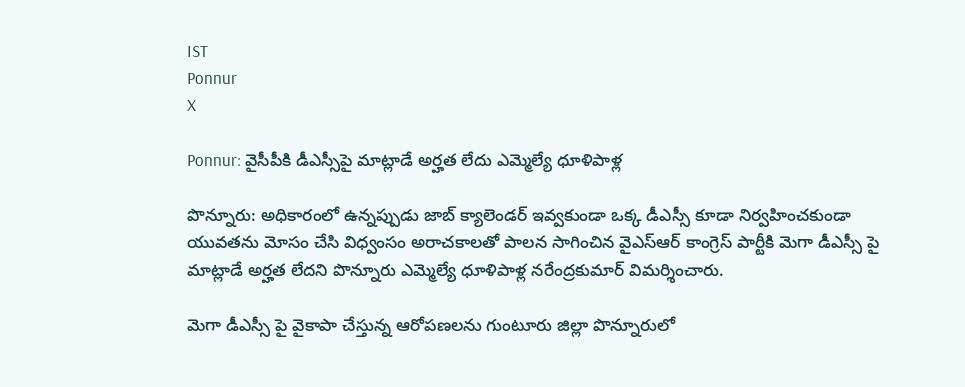IST
Ponnur
X

Ponnur: వైసీపీకి డీఎస్సీపై మాట్లాడే అర్హత లేదు ఎమ్మెల్యే ధూళిపాళ్ల

పొన్నూరు: అధికారంలో ఉన్నప్పుడు జాబ్ క్యాలెండర్ ఇవ్వకుండా ఒక్క డీఎస్సీ కూడా నిర్వహించకుండా యువతను మోసం చేసి విధ్వంసం అరాచకాలతో పాలన సాగించిన వైఎస్ఆర్ కాంగ్రెస్ పార్టీకి మెగా డీఎస్సీ పై మాట్లాడే అర్హత లేదని పొన్నూరు ఎమ్మెల్యే ధూళిపాళ్ల నరేంద్రకుమార్ విమర్శించారు.

మెగా డీఎస్సీ పై వైకాపా చేస్తున్న ఆరోపణలను గుంటూరు జిల్లా పొన్నూరులో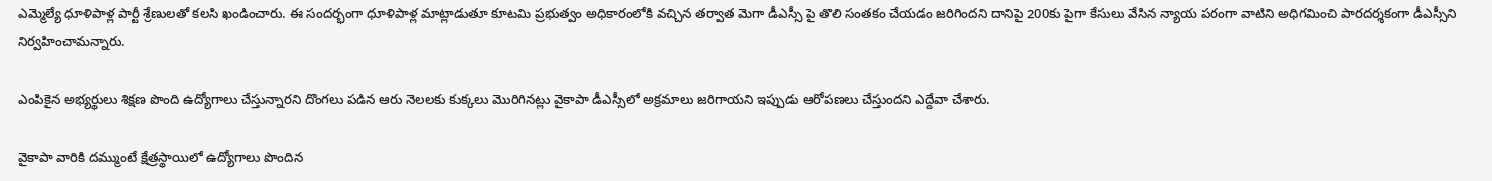ఎమ్మెల్యే ధూళిపాళ్ల పార్టీ శ్రేణులతో కలసి ఖండించారు. ఈ సందర్భంగా ధూళిపాళ్ల మాట్లాడుతూ కూటమి ప్రభుత్వం అధికారంలోకి వచ్చిన తర్వాత మెగా డీఎస్సీ పై తొలి సంతకం చేయడం జరిగిందని దానిపై 200కు పైగా కేసులు వేసిన న్యాయ పరంగా వాటిని అధిగమించి పారదర్శకంగా డీఎస్సీని నిర్వహించామన్నారు.

ఎంపికైన అభ్యర్థులు శిక్షణ పొంది ఉద్యోగాలు చేస్తున్నారని దొంగలు పడిన ఆరు నెలలకు కుక్కలు మొరిగినట్లు వైకాపా డీఎస్సీలో అక్రమాలు జరిగాయని ఇప్పుడు ఆరోపణలు చేస్తుందని ఎద్దేవా చేశారు.

వైకాపా వారికి దమ్ముంటే క్షేత్రస్థాయిలో ఉద్యోగాలు పొందిన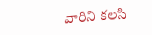వారిని కలసి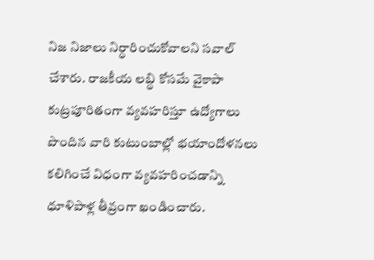నిజ నిజాలు నిర్ధారించుకోవాలని సవాల్ చేశారు. రాజకీయ లబ్ధి కోసమే వైకాపా కుట్రపూరితంగా వ్యవహరిస్తూ ఉద్యోగాలు పొందిన వారి కుటుంబాల్లో భయాందోళనలు కలిగించే విధంగా వ్యవహరించడాన్ని ధూళిపాళ్ల తీవ్రంగా ఖండించారు.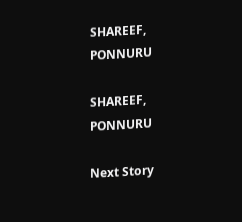SHAREEF, PONNURU

SHAREEF, PONNURU

Next Story